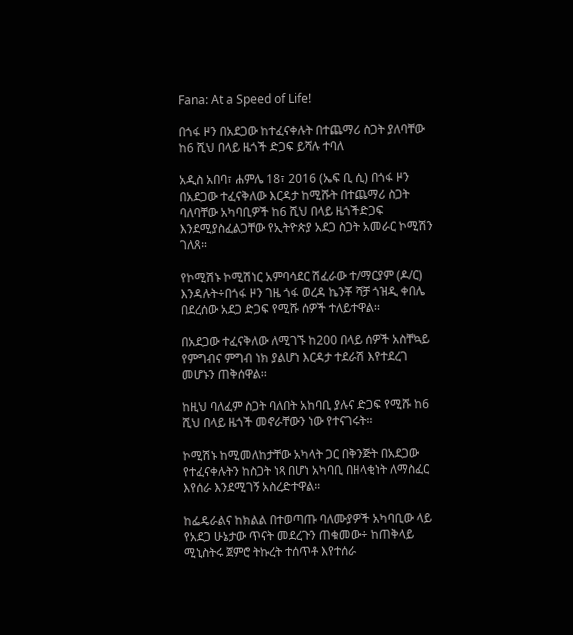Fana: At a Speed of Life!

በጎፋ ዞን በአደጋው ከተፈናቀሉት በተጨማሪ ስጋት ያለባቸው ከ6 ሺህ በላይ ዜጎች ድጋፍ ይሻሉ ተባለ

አዲስ አበባ፣ ሐምሌ 18፣ 2016 (ኤፍ ቢ ሲ) በጎፋ ዞን በአደጋው ተፈናቅለው እርዳታ ከሚሹት በተጨማሪ ስጋት ባለባቸው አካባቢዎች ከ6 ሺህ በላይ ዜጎችድጋፍ እንደሚያስፈልጋቸው የኢትዮጵያ አደጋ ስጋት አመራር ኮሚሽን ገለጸ።

የኮሚሽኑ ኮሚሽነር አምባሳደር ሽፈራው ተ/ማርያም (ዶ/ር) እንዳሉት÷በጎፋ ዞን ገዜ ጎፋ ወረዳ ኬንቾ ሻቻ ጎዝዲ ቀበሌ በደረሰው አደጋ ድጋፍ የሚሹ ሰዎች ተለይተዋል፡፡

በአደጋው ተፈናቅለው ለሚገኙ ከ200 በላይ ሰዎች አስቸኳይ የምግብና ምግብ ነክ ያልሆነ እርዳታ ተደራሽ እየተደረገ መሆኑን ጠቅሰዋል፡፡

ከዚህ ባለፈም ስጋት ባለበት አከባቢ ያሉና ድጋፍ የሚሹ ከ6 ሺህ በላይ ዜጎች መኖራቸውን ነው የተናገሩት፡፡

ኮሚሽኑ ከሚመለከታቸው አካላት ጋር በቅንጅት በአደጋው የተፈናቀሉትን ከስጋት ነጻ በሆነ አካባቢ በዘላቂነት ለማስፈር እየሰራ እንደሚገኝ አስረድተዋል።

ከፌዴራልና ከክልል በተወጣጡ ባለሙያዎች አካባቢው ላይ የአደጋ ሁኔታው ጥናት መደረጉን ጠቁመው÷ ከጠቅላይ ሚኒስትሩ ጀምሮ ትኩረት ተሰጥቶ እየተሰራ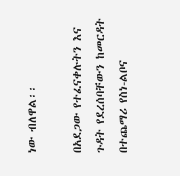ነው ብለዋል፡፡

በአደጋው የተፈናቀሉትን እና ጉዳት የደረሰባቸውን ከመርዳት በተጨማሪ የስነ-ልቦና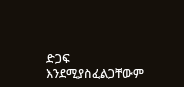ድጋፍ እንደሚያስፈልጋቸውም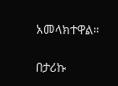አመላክተዋል።

በታሪኩ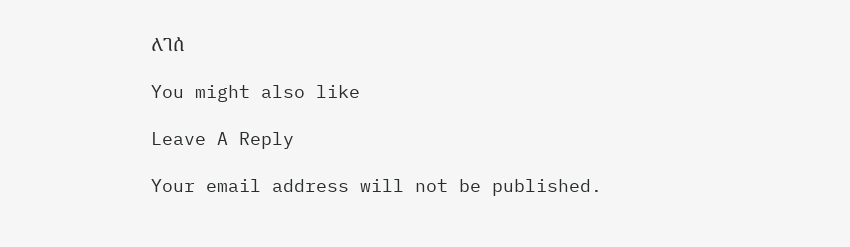ለገሰ

You might also like

Leave A Reply

Your email address will not be published.